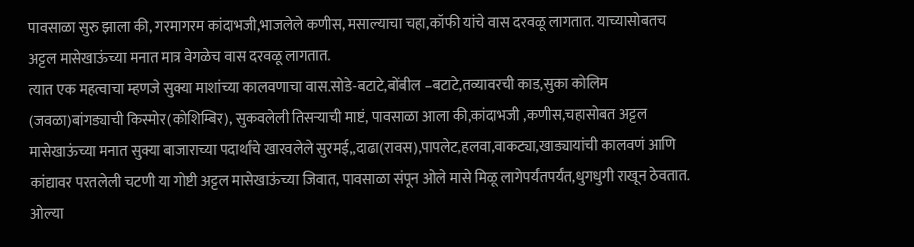पावसाळा सुरु झाला की, गरमागरम कांदाभजी,भाजलेले कणीस, मसाल्याचा चहा,कॉफी यांचे वास दरवळू लागतात. याच्यासोबतच अट्टल मासेखाऊंच्या मनात मात्र वेगळेच वास दरवळू लागतात.
त्यात एक महत्वाचा म्हणजे सुक्या माशांच्या कालवणाचा वास.सोडे-बटाटे,बोंबील –बटाटे,तव्यावरची काड,सुका कोलिम (जवळा)बांगड्याची किस्मोर(कोशिम्बिर), सुकवलेली तिसऱ्याची माष्टं, पावसाळा आला की,कांदाभजी ,कणीस,चहासोबत अट्टल मासेखाऊंच्या मनात सुक्या बाजाराच्या पदार्थांचे खारवलेले सुरमई,,दाढा(रावस),पापलेट,हलवा,वाकट्या,खाड्यायांची कालवणं आणि कांद्यावर परतलेली चटणी या गोष्टी अट्टल मासेखाऊंच्या जिवात, पावसाळा संपून ओले मासे मिळू लागेपर्यंतपर्यंत,धुगधुगी राखून ठेवतात.
ओल्या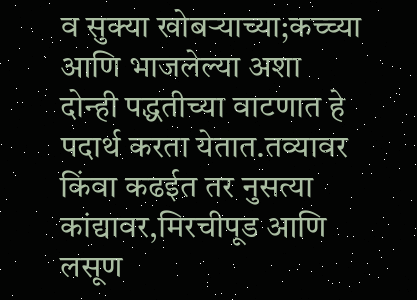व सुक्या खोबऱ्याच्या;कच्च्या आणि भाजलेल्या अशा दोन्ही पद्धतीच्या वाटणात हे पदार्थ करता येतात.तव्यावर किंवा कढईत तर नुसत्या कांद्यावर,मिरचीपूड आणि लसूण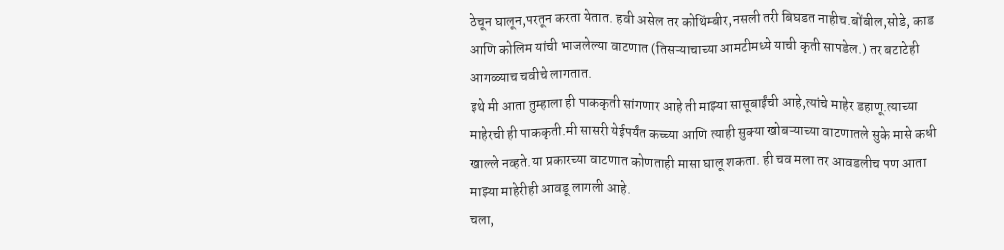ठेचून घालून,परतून करता येतात. हवी असेल तर कोथिंम्बीर,नसली तरी बिघडत नाहीच.बोंबील,सोडे, काड आणि कोलिम यांची भाजलेल्या वाटणात (तिसऱ्याचाच्या आमटीमध्ये याची कृती सापडेल.) तर बटाटेही आगळ्याच चवीचे लागतात.
इथे मी आता तुम्हाला ही पाककृती सांगणार आहे ती माझ्या सासूबाईंची आहे,त्यांचे माहेर डहाणू.त्याच्या माहेरची ही पाककृती.मी सासरी येईपर्यंत कच्च्या आणि त्याही सुक्या खोबऱ्याच्या वाटणातले सुके मासे कधी खाल्ले नव्हते.या प्रकारच्या वाटणात कोणताही मासा घालू शकता. ही चव मला तर आवडलीच पण आता माझ्या माहेरीही आवडू लागली आहे.
चला,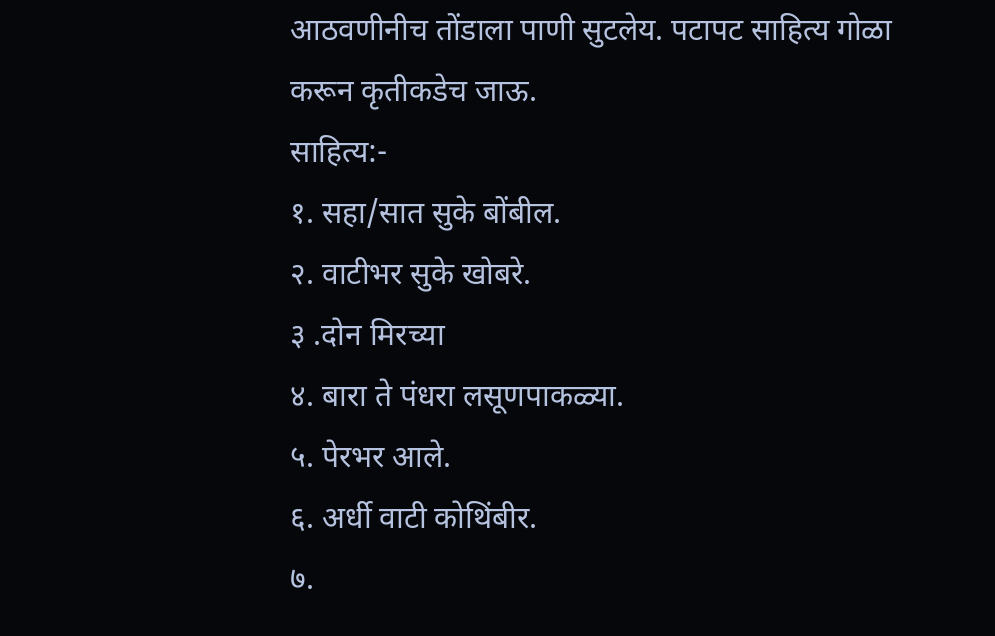आठवणीनीच तोंडाला पाणी सुटलेय. पटापट साहित्य गोळा करून कृतीकडेच जाऊ.
साहित्य:-
१. सहा/सात सुके बोंबील.
२. वाटीभर सुके खोबरे.
३ .दोन मिरच्या
४. बारा ते पंधरा लसूणपाकळ्या.
५. पेरभर आले.
६. अर्धी वाटी कोथिंबीर.
७.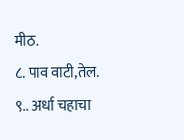मीठ.
८. पाव वाटी,तेल.
९.. अर्धा चहाचा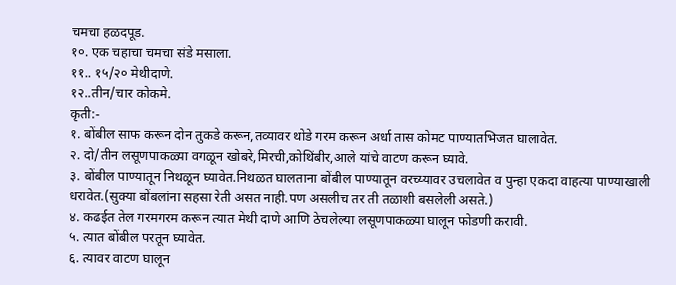चमचा हळदपूड.
१०. एक चहाचा चमचा संडे मसाला.
११.. १५/२० मेथीदाणे.
१२..तीन/चार कोकमे.
कृती:-
१. बोंबील साफ करून दोन तुकडे करून,तव्यावर थोडे गरम करून अर्धा तास कोमट पाण्यातभिजत घालावेत.
२. दो/तीन लसूणपाकळ्या वगळून खोबरे,मिरची,कोथिंबीर,आले यांचे वाटण करून घ्यावे.
३. बोंबील पाण्यातून निथळून घ्यावेत.निथळत घालताना बोंबील पाण्यातून वरच्य्यावर उचलावेत व पुन्हा एकदा वाहत्या पाण्याखाली धरावेत.(सुक्या बोंबलांना सहसा रेती असत नाही.पण असलीच तर ती तळाशी बसलेली असते.)
४. कढईत तेल गरमगरम करून त्यात मेथी दाणे आणि ठेचलेल्या लसूणपाकळ्या घालून फोडणी करावी.
५. त्यात बोंबील परतून घ्यावेत.
६. त्यावर वाटण घालून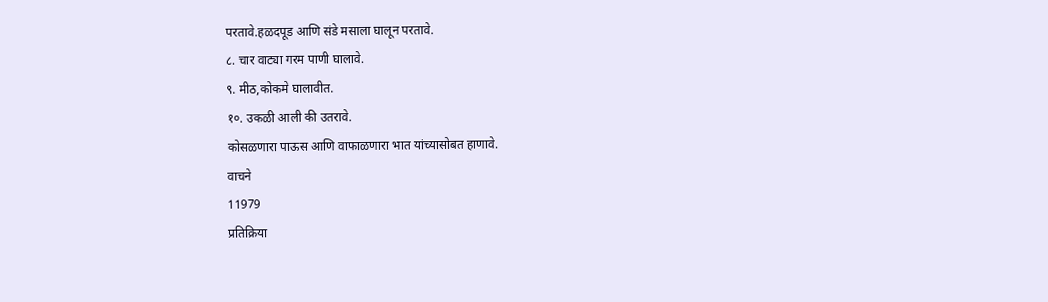परतावे.हळदपूड आणि संडे मसाला घालून परतावे.
८. चार वाट्या गरम पाणी घालावे.
९. मीठ,कोकमे घालावीत.
१०. उकळी आली की उतरावे.
कोसळणारा पाऊस आणि वाफाळणारा भात यांच्यासोबत हाणावे.
वाचने
11979
प्रतिक्रिया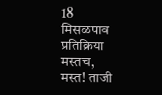18
मिसळपाव
प्रतिक्रिया
मस्तच,
मस्त! ताजी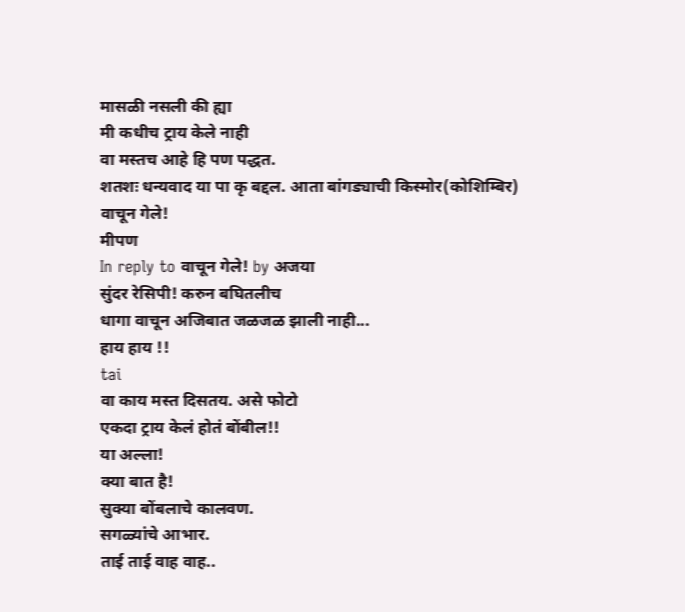मासळी नसली की ह्या
मी कधीच ट्राय केले नाही
वा मस्तच आहे हि पण पद्धत.
शतशः धन्यवाद या पा कृ बद्दल. आता बांगड्याची किस्मोर(कोशिम्बिर)
वाचून गेले!
मीपण
In reply to वाचून गेले! by अजया
सुंदर रेसिपी! करुन बघितलीच
धागा वाचून अजिबात जळजळ झाली नाही...
हाय हाय !!
tai
वा काय मस्त दिसतय. असे फोटो
एकदा ट्राय केलं होतं बोंबील!!
या अल्ला!
क्या बात है!
सुक्या बोंबलाचे कालवण.
सगळ्यांचे आभार.
ताई ताई वाह वाह..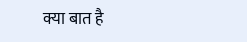क्या बात है